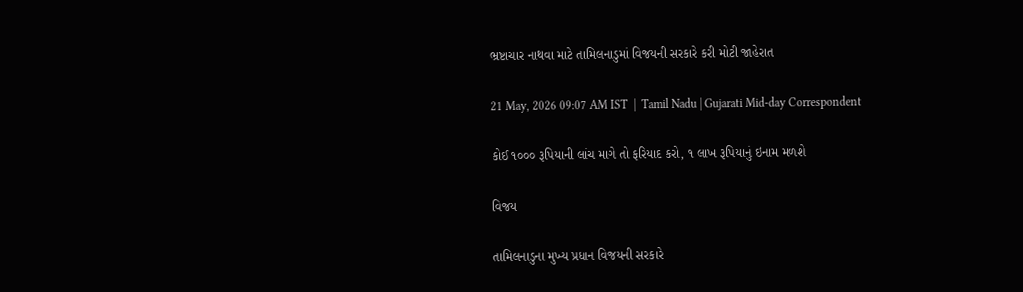ભ્રષ્ટાચાર નાથવા માટે તામિલનાડુમાં વિજયની સરકારે કરી મોટી જાહેરાત

21 May, 2026 09:07 AM IST  |  Tamil Nadu | Gujarati Mid-day Correspondent

કોઈ ૧૦૦૦ રૂપિયાની લાંચ માગે તો ફરિયાદ કરો, ૧ લાખ રૂપિયાનું ઇનામ મળશે

વિજય

તામિલનાડુના મુખ્ય પ્રધાન વિજયની સરકારે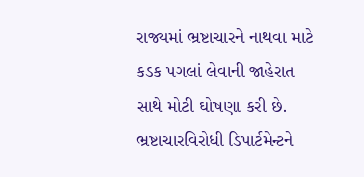રાજ્યમાં ભ્રષ્ટાચારને નાથવા માટે કડક પગલાં લેવાની જાહેરાત સાથે મોટી ઘોષણા કરી છે. ભ્રષ્ટાચારવિરોધી ડિપાર્ટમેન્ટને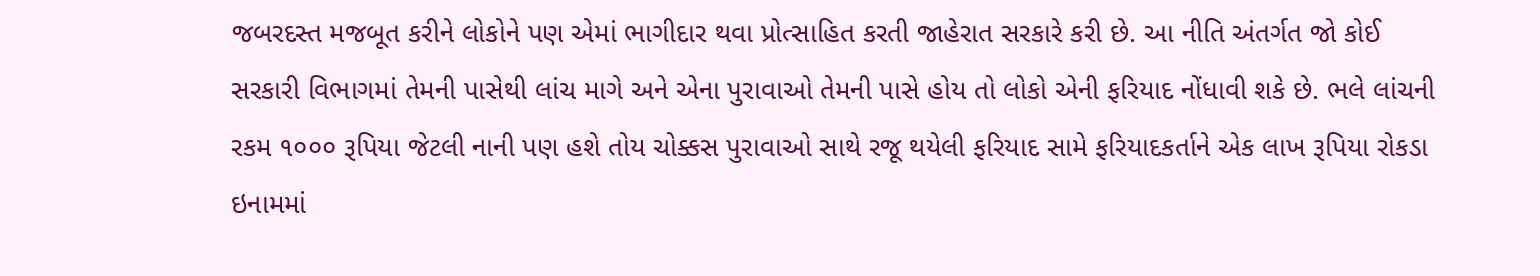જબરદસ્ત મજબૂત કરીને લોકોને પણ એમાં ભાગીદાર થવા પ્રોત્સાહિત કરતી જાહેરાત સરકારે કરી છે. આ નીતિ અંતર્ગત જો કોઈ સરકારી વિભાગમાં તેમની પાસેથી લાંચ માગે અને એના પુરાવાઓ તેમની પાસે હોય તો લોકો એની ફરિયાદ નોંધાવી શકે છે. ભલે લાંચની રકમ ૧૦૦૦ રૂપિયા જેટલી નાની પણ હશે તોય ચોક્કસ પુરાવાઓ સાથે રજૂ થયેલી ફરિયાદ સામે ફરિયાદકર્તાને એક લાખ રૂપિયા રોકડા ઇનામમાં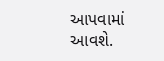આપવામાં આવશે.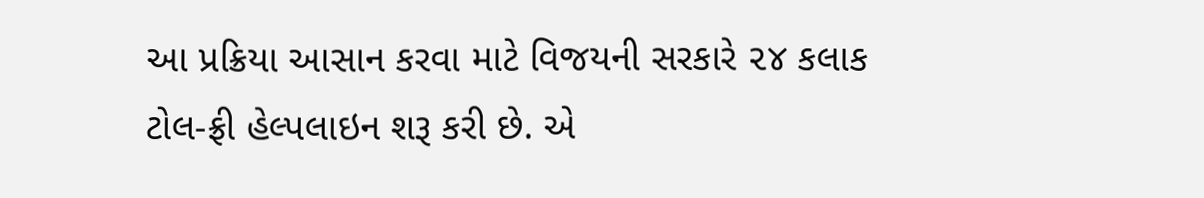આ પ્રક્રિયા આસાન કરવા માટે વિજયની સરકારે ૨૪ કલાક ટોલ-ફ્રી હેલ્પલાઇન શરૂ કરી છે. એ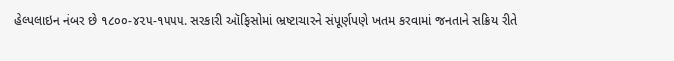હેલ્પલાઇન નંબર છે ૧૮૦૦-૪૨૫-૧૫૫૫. સરકારી ઑફિસોમાં ભ્રષ્ટાચારને સંપૂર્ણપણે ખતમ કરવામાં જનતાને સક્રિય રીતે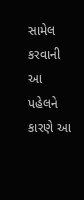સામેલ કરવાની આ પહેલને કારણે આ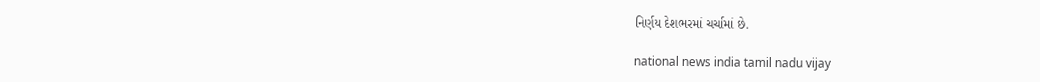નિર્ણય દેશભરમાં ચર્ચામાં છે.

national news india tamil nadu vijay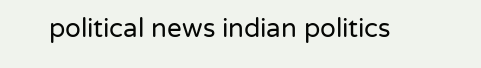political news indian politics